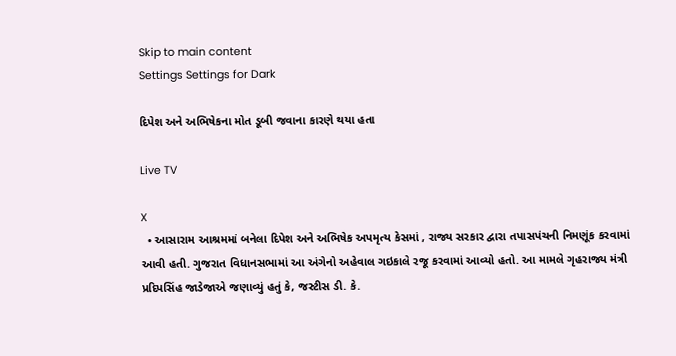Skip to main content
Settings Settings for Dark

દિપેશ અને અભિષેકના મોત ડૂબી જવાના કારણે થયા હતા

Live TV

X
  • આસારામ આશ્રમમાં બનેલા દિપેશ અને અભિષેક અપમૃત્ય કેસમાં , રાજ્ય સરકાર દ્વારા તપાસપંચની નિમણૂંક કરવામાં આવી હતી. ગુજરાત વિધાનસભામાં આ અંગેનો અહેવાલ ગઇકાલે રજૂ કરવામાં આવ્યો હતો. આ મામલે ગૃહરાજ્ય મંત્રી પ્રદિપસિંહ જાડેજાએ જણાવ્યું હતું કે, જસ્ટીસ ડી. કે.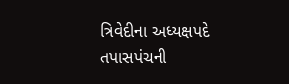ત્રિવેદીના અધ્યક્ષપદે તપાસપંચની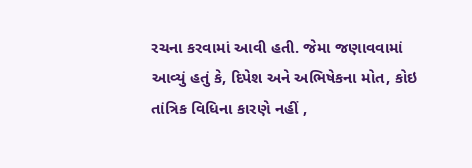રચના કરવામાં આવી હતી. જેમા જણાવવામાં આવ્યું હતું કે, દિપેશ અને અભિષેકના મોત, કોઇ તાંત્રિક વિધિના કારણે નહીં ,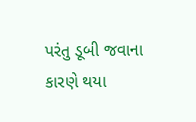પરંતુ ડૂબી જવાના કારણે થયા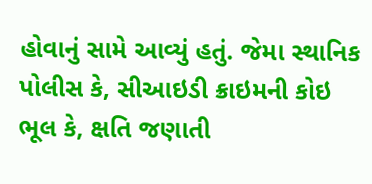હોવાનું સામે આવ્યું હતું. જેમા સ્થાનિક પોલીસ કે, સીઆઇડી ક્રાઇમની કોઇ ભૂલ કે, ક્ષતિ જણાતી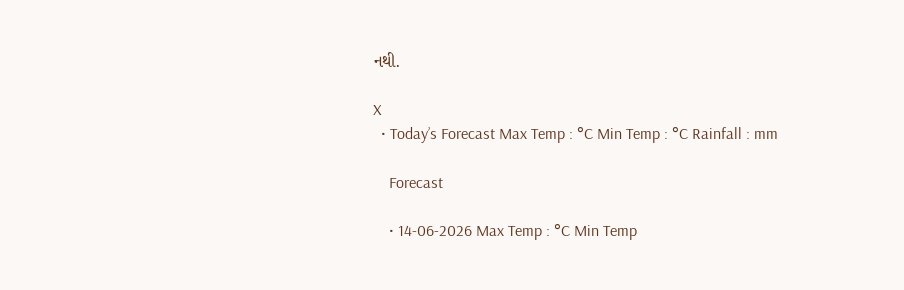નથી.

X
  • Today’s Forecast Max Temp : °C Min Temp : °C Rainfall : mm

    Forecast

    • 14-06-2026 Max Temp : °C Min Temp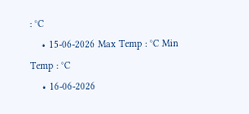: °C
    • 15-06-2026 Max Temp : °C Min Temp : °C
    • 16-06-2026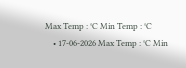Max Temp : °C Min Temp : °C
    • 17-06-2026 Max Temp : °C Min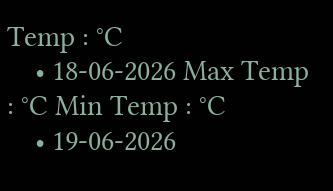Temp : °C
    • 18-06-2026 Max Temp : °C Min Temp : °C
    • 19-06-2026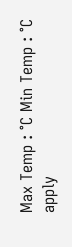Max Temp : °C Min Temp : °C
apply